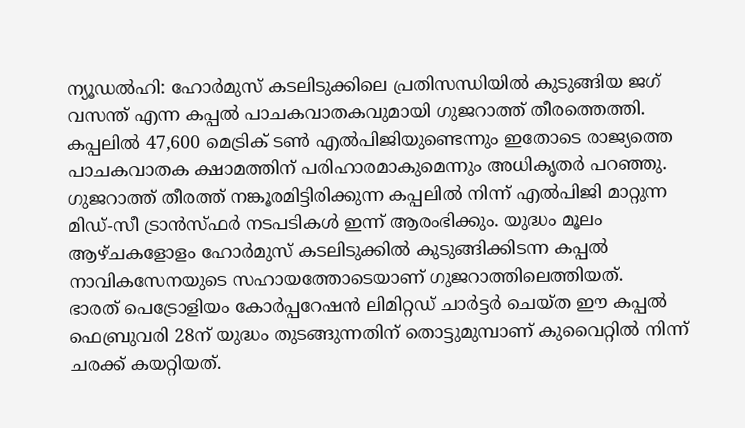ന്യൂഡൽഹി: ഹോർമുസ് കടലിടുക്കിലെ പ്രതിസന്ധിയിൽ കുടുങ്ങിയ ജഗ് വസന്ത് എന്ന കപ്പൽ പാചകവാതകവുമായി ഗുജറാത്ത് തീരത്തെത്തി. കപ്പലിൽ 47,600 മെട്രിക് ടൺ എൽപിജിയുണ്ടെന്നും ഇതോടെ രാജ്യത്തെ പാചകവാതക ക്ഷാമത്തിന് പരിഹാരമാകുമെന്നും അധികൃതർ പറഞ്ഞു.
ഗുജറാത്ത് തീരത്ത് നങ്കൂരമിട്ടിരിക്കുന്ന കപ്പലിൽ നിന്ന് എൽപിജി മാറ്റുന്ന മിഡ്-സീ ട്രാൻസ്ഫർ നടപടികൾ ഇന്ന് ആരംഭിക്കും. യുദ്ധം മൂലം ആഴ്ചകളോളം ഹോർമുസ് കടലിടുക്കിൽ കുടുങ്ങിക്കിടന്ന കപ്പൽ നാവികസേനയുടെ സഹായത്തോടെയാണ് ഗുജറാത്തിലെത്തിയത്.
ഭാരത് പെട്രോളിയം കോർപ്പറേഷൻ ലിമിറ്റഡ് ചാർട്ടർ ചെയ്ത ഈ കപ്പൽ ഫെബ്രുവരി 28ന് യുദ്ധം തുടങ്ങുന്നതിന് തൊട്ടുമുമ്പാണ് കുവൈറ്റിൽ നിന്ന് ചരക്ക് കയറ്റിയത്.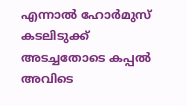എന്നാൽ ഹോർമുസ് കടലിടുക്ക് അടച്ചതോടെ കപ്പൽ അവിടെ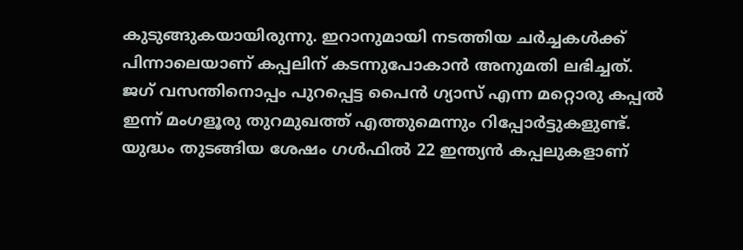കുടുങ്ങുകയായിരുന്നു. ഇറാനുമായി നടത്തിയ ചർച്ചകൾക്ക് പിന്നാലെയാണ് കപ്പലിന് കടന്നുപോകാൻ അനുമതി ലഭിച്ചത്.
ജഗ് വസന്തിനൊപ്പം പുറപ്പെട്ട പൈൻ ഗ്യാസ് എന്ന മറ്റൊരു കപ്പൽ ഇന്ന് മംഗളൂരു തുറമുഖത്ത് എത്തുമെന്നും റിപ്പോർട്ടുകളുണ്ട്. യുദ്ധം തുടങ്ങിയ ശേഷം ഗൾഫിൽ 22 ഇന്ത്യൻ കപ്പലുകളാണ്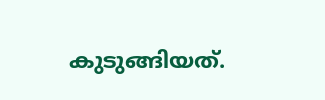കുടുങ്ങിയത്.